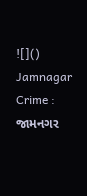![]()
Jamnagar Crime : જામનગર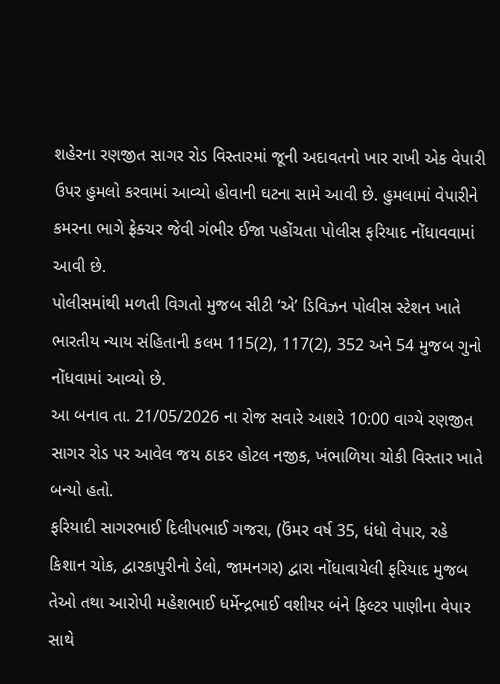શહેરના રણજીત સાગર રોડ વિસ્તારમાં જૂની અદાવતનો ખાર રાખી એક વેપારી ઉપર હુમલો કરવામાં આવ્યો હોવાની ઘટના સામે આવી છે. હુમલામાં વેપારીને કમરના ભાગે ફ્રેક્ચર જેવી ગંભીર ઈજા પહોંચતા પોલીસ ફરિયાદ નોંધાવવામાં આવી છે.
પોલીસમાંથી મળતી વિગતો મુજબ સીટી ‘એ’ ડિવિઝન પોલીસ સ્ટેશન ખાતે ભારતીય ન્યાય સંહિતાની કલમ 115(2), 117(2), 352 અને 54 મુજબ ગુનો નોંધવામાં આવ્યો છે.
આ બનાવ તા. 21/05/2026 ના રોજ સવારે આશરે 10:00 વાગ્યે રણજીત સાગર રોડ પર આવેલ જય ઠાકર હોટલ નજીક, ખંભાળિયા ચોકી વિસ્તાર ખાતે બન્યો હતો.
ફરિયાદી સાગરભાઈ દિલીપભાઈ ગજરા, (ઉંમર વર્ષ 35, ધંધો વેપાર, રહે કિશાન ચોક, દ્વારકાપુરીનો ડેલો, જામનગર) દ્વારા નોંધાવાયેલી ફરિયાદ મુજબ તેઓ તથા આરોપી મહેશભાઈ ધર્મેન્દ્રભાઈ વશીયર બંને ફિલ્ટર પાણીના વેપાર સાથે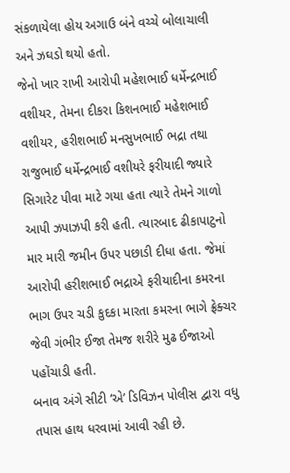સંકળાયેલા હોય અગાઉ બંને વચ્ચે બોલાચાલી અને ઝઘડો થયો હતો.
જેનો ખાર રાખી આરોપી મહેશભાઈ ધર્મેન્દ્રભાઈ વશીયર, તેમના દીકરા કિશનભાઈ મહેશભાઈ વશીયર, હરીશભાઈ મનસુખભાઈ ભદ્રા તથા રાજુભાઈ ધર્મેન્દ્રભાઈ વશીયરે ફરીયાદી જ્યારે સિગારેટ પીવા માટે ગયા હતા ત્યારે તેમને ગાળો આપી ઝપાઝપી કરી હતી. ત્યારબાદ ઢીકાપાટુનો માર મારી જમીન ઉપર પછાડી દીધા હતા. જેમાં આરોપી હરીશભાઈ ભદ્રાએ ફરીયાદીના કમરના ભાગ ઉપર ચડી કુદકા મારતા કમરના ભાગે ફ્રેક્ચર જેવી ગંભીર ઈજા તેમજ શરીરે મુઢ ઈજાઓ પહોંચાડી હતી.
બનાવ અંગે સીટી ‘એ’ ડિવિઝન પોલીસ દ્વારા વધુ તપાસ હાથ ધરવામાં આવી રહી છે.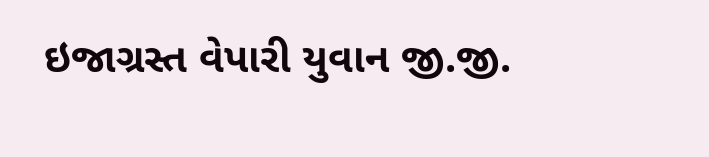ઇજાગ્રસ્ત વેપારી યુવાન જી.જી.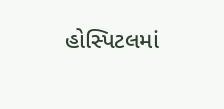હોસ્પિટલમાં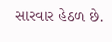સારવાર હેઠળ છે.